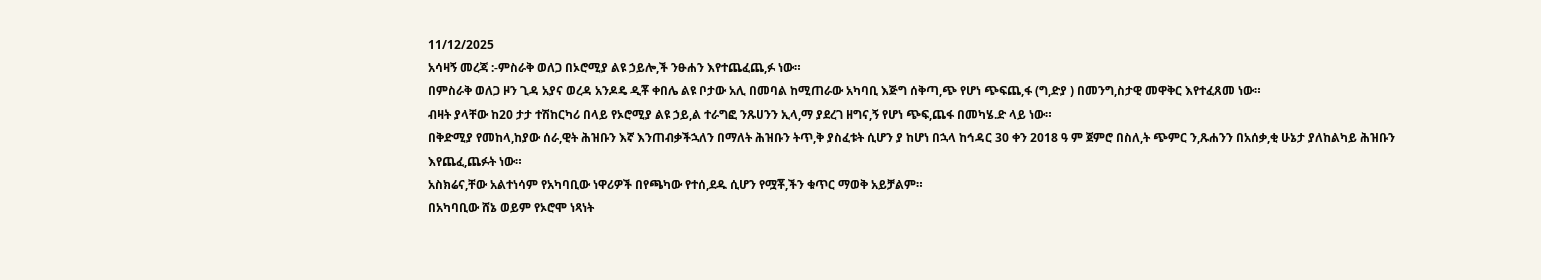11/12/2025
አሳዛኝ መረጃ :-ምስራቅ ወለጋ በኦሮሚያ ልዩ ኃይሎ,ች ንፁሐን እየተጨፈጨ,ፉ ነው።
በምስራቅ ወለጋ ዞን ጊዳ አያና ወረዳ አንዶዴ ዲቾ ቀበሌ ልዩ ቦታው አሊ በመባል ከሚጠራው አካባቢ እጅግ ሰቅጣ,ጭ የሆነ ጭፍጨ,ፋ (ግ,ድያ ) በመንግ,ስታዊ መዋቅር እየተፈጸመ ነው።
ብዛት ያላቸው ከ20 ታታ ተሽከርካሪ በላይ የኦሮሚያ ልዩ ኃይ,ል ተራግፎ ንጹሀንን ኢላ,ማ ያደረገ ዘግና,ኝ የሆነ ጭፍ,ጨፋ በመካሄ.ድ ላይ ነው።
በቅድሚያ የመከላ,ከያው ሰራ,ዊት ሕዝቡን እኛ እንጠብቃችኋለን በማለት ሕዝቡን ትጥ,ቅ ያስፈቱት ሲሆን ያ ከሆነ በኋላ ከኅዳር 30 ቀን 2018 ዓ ም ጀምሮ በስለ,ት ጭምር ን,ጹሐንን በአሰቃ,ቂ ሁኔታ ያለከልካይ ሕዝቡን እየጨፈ,ጨፉት ነው።
አስክሬና,ቸው አልተነሳም የአካባቢው ነዋሪዎች በየጫካው የተሰ,ደዱ ሲሆን የሟቾ,ችን ቁጥር ማወቅ አይቻልም።
በአካባቢው ሸኔ ወይም የኦሮሞ ነጻነት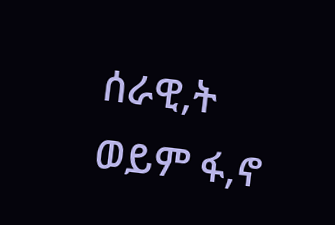ሰራዊ,ት ወይም ፋ,ኖ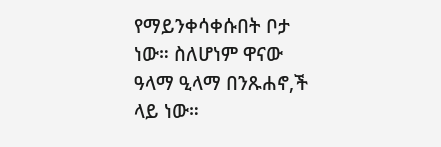የማይንቀሳቀሱበት ቦታ ነው። ስለሆነም ዋናው ዓላማ ዒላማ በንጹሐኖ,ች ላይ ነው።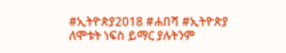#ኢትዮጵያ2018 #ሐበሻ #ኢትዮጵያ
ለሞቱት ነፍስ ይማር ያሉትንም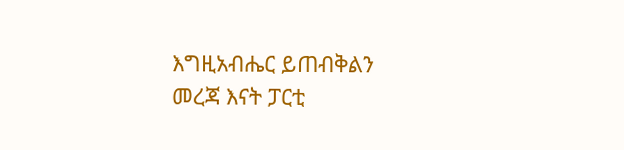እግዚአብሔር ይጠብቅልን
መረጃ እናት ፓርቲ